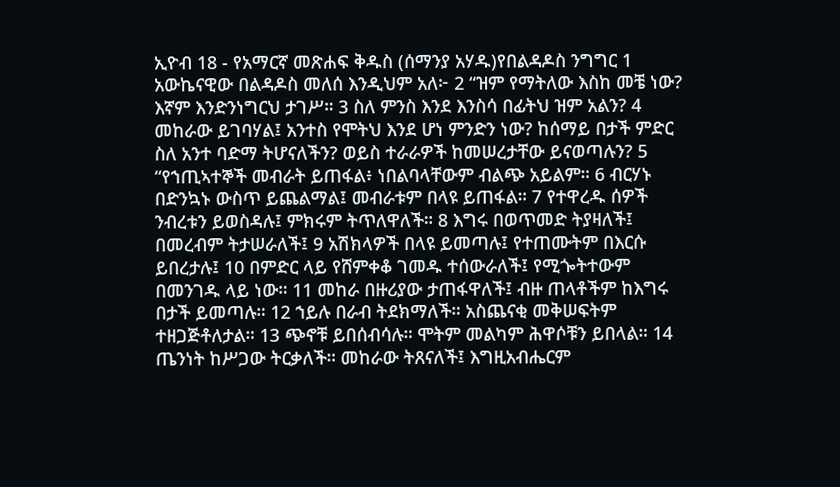ኢዮብ 18 - የአማርኛ መጽሐፍ ቅዱስ (ሰማንያ አሃዱ)የበልዳዶስ ንግግር 1 አውኬናዊው በልዳዶስ መለሰ እንዲህም አለ፦ 2 “ዝም የማትለው እስከ መቼ ነው? እኛም እንድንነግርህ ታገሥ። 3 ስለ ምንስ እንደ እንስሳ በፊትህ ዝም አልን? 4 መከራው ይገባሃል፤ አንተስ የሞትህ እንደ ሆነ ምንድን ነው? ከሰማይ በታች ምድር ስለ አንተ ባድማ ትሆናለችን? ወይስ ተራራዎች ከመሠረታቸው ይናወጣሉን? 5 “የኀጢኣተኞች መብራት ይጠፋል፥ ነበልባላቸውም ብልጭ አይልም። 6 ብርሃኑ በድንኳኑ ውስጥ ይጨልማል፤ መብራቱም በላዩ ይጠፋል። 7 የተዋረዱ ሰዎች ንብረቱን ይወስዳሉ፤ ምክሩም ትጥለዋለች። 8 እግሩ በወጥመድ ትያዛለች፤ በመረብም ትታሠራለች፤ 9 አሽክላዎች በላዩ ይመጣሉ፤ የተጠሙትም በእርሱ ይበረታሉ፤ 10 በምድር ላይ የሸምቀቆ ገመዱ ተሰውራለች፤ የሚጐትተውም በመንገዱ ላይ ነው። 11 መከራ በዙሪያው ታጠፋዋለች፤ ብዙ ጠላቶችም ከእግሩ በታች ይመጣሉ። 12 ኀይሉ በራብ ትደክማለች። አስጨናቂ መቅሠፍትም ተዘጋጅቶለታል። 13 ጭኖቹ ይበሰብሳሉ። ሞትም መልካም ሕዋሶቹን ይበላል። 14 ጤንነት ከሥጋው ትርቃለች። መከራው ትጸናለች፤ እግዚአብሔርም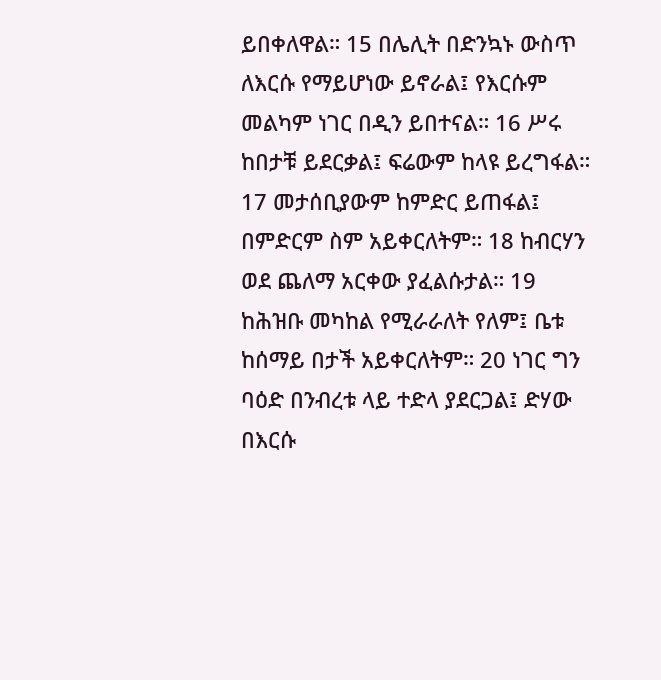ይበቀለዋል። 15 በሌሊት በድንኳኑ ውስጥ ለእርሱ የማይሆነው ይኖራል፤ የእርሱም መልካም ነገር በዲን ይበተናል። 16 ሥሩ ከበታቹ ይደርቃል፤ ፍሬውም ከላዩ ይረግፋል። 17 መታሰቢያውም ከምድር ይጠፋል፤ በምድርም ስም አይቀርለትም። 18 ከብርሃን ወደ ጨለማ አርቀው ያፈልሱታል። 19 ከሕዝቡ መካከል የሚራራለት የለም፤ ቤቱ ከሰማይ በታች አይቀርለትም። 20 ነገር ግን ባዕድ በንብረቱ ላይ ተድላ ያደርጋል፤ ድሃው በእርሱ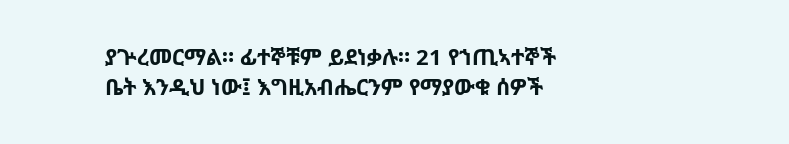ያጕረመርማል። ፊተኞቹም ይደነቃሉ። 21 የኀጢኣተኞች ቤት እንዲህ ነው፤ እግዚአብሔርንም የማያውቁ ሰዎች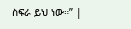ስፍራ ይህ ነው።” |